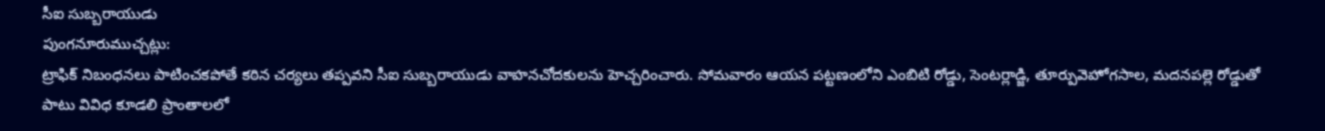సీఐ సుబ్బరాయుడు
పుంగనూరుముచ్చట్లు:
ట్రాఫిక్ నిబంధనలు పాటించకపోతే కఠిన చర్యలు తప్పవని సీఐ సుబ్బరాయుడు వాహనచోదకులను హెచ్చరించారు. సోమవారం ఆయన పట్టణంలోని ఎంబిటి రోడ్డు, సెంటర్లాడ్జి, తూర్పువెహోగసాల, మదనపల్లె రోడ్డుతో పాటు వివిధ కూడలి ప్రాంతాలలో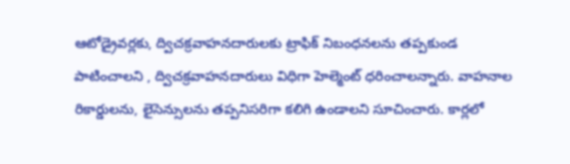ఆటోడ్రైవర్లకు, ద్విచక్రవాహనదారులకు ట్రాఫిక్ నిబంధనలను తప్పకుండ పాటించాలని , ద్విచక్రవాహనదారులు విధిగా హెల్మెంట్ ధరించాలన్నారు. వాహనాల రికార్డులను, లైసెన్సులను తప్పనిసరిగా కలిగి ఉండాలని సూచించారు. కార్లలో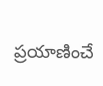ప్రయాణించే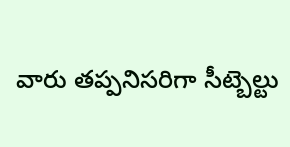వారు తప్పనిసరిగా సీట్బెల్టు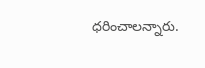ధరించాలన్నారు.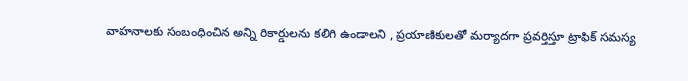వాహనాలకు సంబంధించిన అన్ని రికార్డులను కలిగి ఉండాలని , ప్రయాణికులతో మర్యాదగా ప్రవర్తిస్తూ ట్రాఫిక్ సమస్య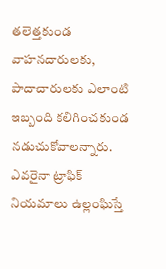తలెత్తకుండ వాహనదారులకు, పాదాచారులకు ఎలాంటి ఇబ్బంది కలిగించకుండ నడుచుకోవాలన్నారు. ఎవరైనా ట్రాఫిక్ నియమాలు ఉల్లంఘిస్తే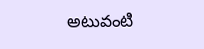అటువంటి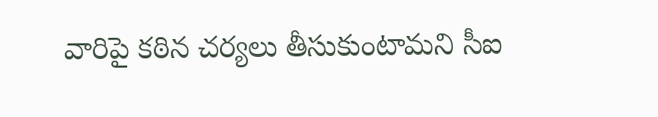వారిపై కఠిన చర్యలు తీసుకుంటామని సీఐ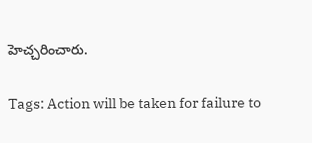హెచ్చరించారు.

Tags: Action will be taken for failure to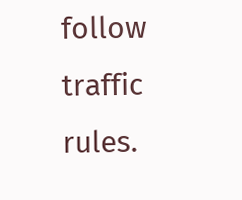follow traffic rules.